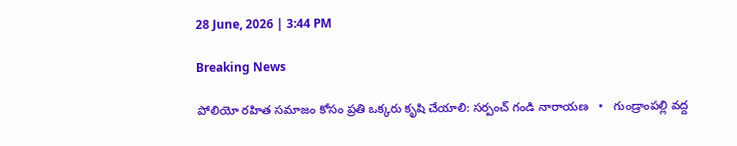28 June, 2026 | 3:44 PM

Breaking News

పోలియో రహిత సమాజం కోసం ప్రతి ఒక్కరు కృషి చేయాలి: సర్పంచ్ గండి నారాయణ   •   గుండ్రాంపల్లి వద్ద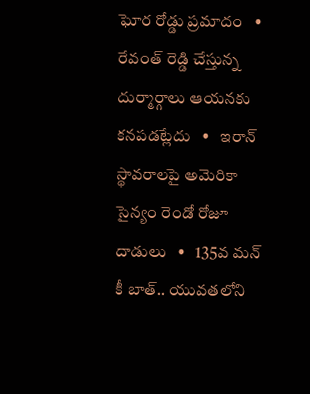ఘోర రోడ్డు ప్రమాదం   •   రేవంత్ రెడ్డి చేస్తున్న దుర్మార్గాలు ఆయనకు కనపడట్లేదు   •   ఇరాన్ స్థావరాలపై అమెరికా సైన్యం రెండో రోజూ దాడులు   •   135వ మన్ కీ బాత్.. యువతలోని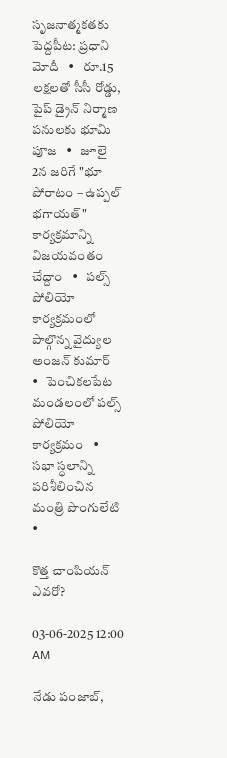సృజనాత్మకతకు పెద్దపీట: ప్రధాని మోదీ   •   రూ.15 లక్షలతో సీసీ రోడ్డు, పైప్ డ్రైన్ నిర్మాణ పనులకు భూమి పూజ   •   జూలై 2న జరిగే "భూ పోరాటం – ఉప్పల్ భగాయత్" కార్యక్రమాన్ని విజయవంతం చేద్దాం   •   పల్స్ పోలియో కార్యక్రమంలో పాల్గొన్న వైద్యుల అంజన్ కుమార్   •   పెంచికలపేట మండలంలో పల్స్ పోలియో కార్యక్రమం   •   సభా స్ధలాన్ని పరిశీలించిన మంత్రి పొంగులేటి   •

కొత్త చాంపియన్ ఎవరో?

03-06-2025 12:00 AM

నేడు పంజాబ్,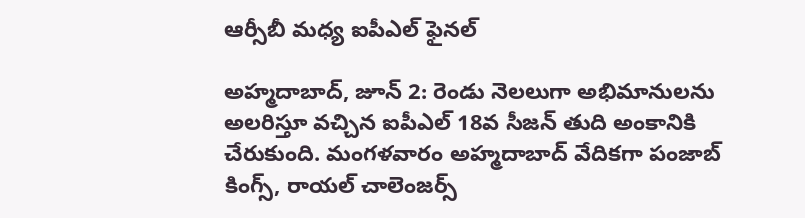ఆర్సీబీ మధ్య ఐపీఎల్ ఫైనల్

అహ్మదాబాద్, జూన్ 2: రెండు నెలలుగా అభిమానులను అలరిస్తూ వచ్చిన ఐపీఎల్ 18వ సీజన్ తుది అంకానికి చేరుకుంది. మంగళవారం అహ్మదాబాద్ వేదికగా పంజాబ్ కింగ్స్, రాయల్ చాలెంజర్స్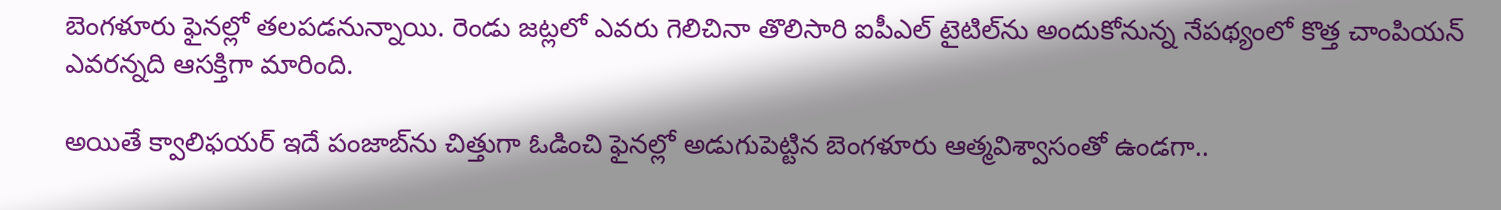బెంగళూరు ఫైనల్లో తలపడనున్నాయి. రెండు జట్లలో ఎవరు గెలిచినా తొలిసారి ఐపీఎల్ టైటిల్‌ను అందుకోనున్న నేపథ్యంలో కొత్త చాంపియన్ ఎవరన్నది ఆసక్తిగా మారింది.

అయితే క్వాలిఫయర్ ఇదే పంజాబ్‌ను చిత్తుగా ఓడించి ఫైనల్లో అడుగుపెట్టిన బెంగళూరు ఆత్మవిశ్వాసంతో ఉండగా..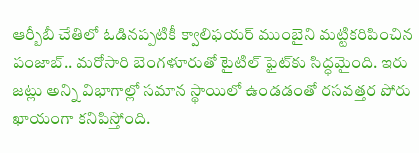ఆర్బీబీ చేతిలో ఓడినప్పటికీ క్వాలిఫయర్ ముంబైని మట్టికరిపించిన పంజాబ్.. మరోసారి బెంగళూరుతో టైటిల్ ఫైట్‌కు సిద్ధమైంది. ఇరు జట్లు అన్ని విభాగాల్లో సమాన స్థాయిలో ఉండడంతో రసవత్తర పోరు ఖాయంగా కనిపిస్తోంది.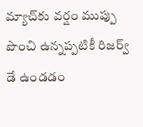మ్యాచ్‌కు వర్షం ముప్పు పొంచి ఉన్నప్పటికీ రిజర్వ్ డే ఉండడం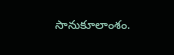సానుకూలాంశం.